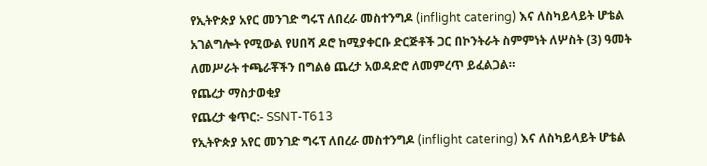የኢትዮጵያ አየር መንገድ ግሩፕ ለበረራ መስተንግዶ (inflight catering) እና ለስካይላይት ሆቴል አገልግሎት የሚውል የሀበሻ ዶሮ ከሚያቀርቡ ድርጅቶች ጋር በኮንትራት ስምምነት ለሦስት (3) ዓመት ለመሥራት ተጫራቾችን በግልፅ ጨረታ አወዳድሮ ለመምረጥ ይፈልጋል።
የጨረታ ማስታወቂያ
የጨረታ ቁጥር:- SSNT-T613
የኢትዮጵያ አየር መንገድ ግሩፕ ለበረራ መስተንግዶ (inflight catering) እና ለስካይላይት ሆቴል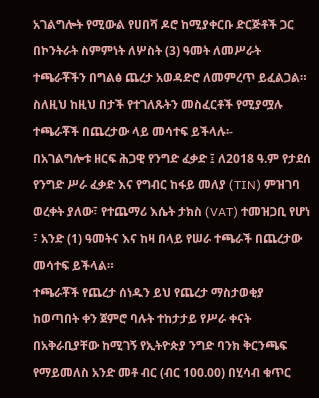አገልግሎት የሚውል የሀበሻ ዶሮ ከሚያቀርቡ ድርጅቶች ጋር በኮንትራት ስምምነት ለሦስት (3) ዓመት ለመሥራት ተጫራቾችን በግልፅ ጨረታ አወዳድሮ ለመምረጥ ይፈልጋል። ስለዚህ ከዚህ በታች የተገለጹትን መስፈርቶች የሚያሟሉ ተጫራቾች በጨረታው ላይ መሳተፍ ይችላሉ፡-
በአገልግሎቱ ዘርፍ ሕጋዊ የንግድ ፈቃድ ፤ ለ2018 ዓ.ም የታደሰ የንግድ ሥራ ፈቃድ እና የግብር ከፋይ መለያ (TIN) ምዝገባ ወረቀት ያለው፣ የተጨማሪ እሴት ታክስ (VAT) ተመዝጋቢ የሆነ ፣ አንድ (1) ዓመትና እና ከዛ በላይ የሠራ ተጫራች በጨረታው መሳተፍ ይችላል።
ተጫራቾች የጨረታ ሰነዱን ይህ የጨረታ ማስታወቂያ ከወጣበት ቀን ጀምሮ ባሉት ተከታታይ የሥራ ቀናት በአቅራቢያቸው ከሚገኝ የኢትዮጵያ ንግድ ባንክ ቅርንጫፍ የማይመለስ አንድ መቶ ብር (ብር 100.00) በሂሳብ ቁጥር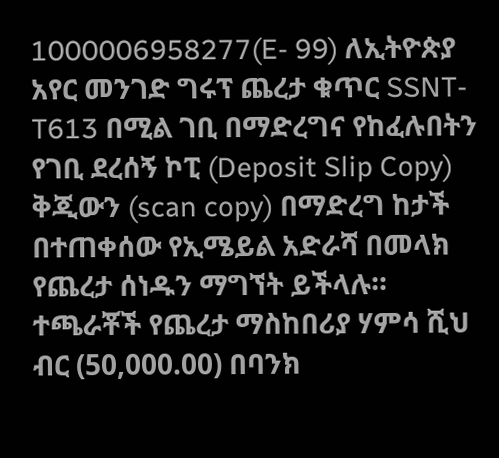1000006958277(E- 99) ለኢትዮጵያ አየር መንገድ ግሩፕ ጨረታ ቁጥር SSNT-T613 በሚል ገቢ በማድረግና የከፈሉበትን የገቢ ደረሰኝ ኮፒ (Deposit Slip Copy) ቅጂውን (scan copy) በማድረግ ከታች በተጠቀሰው የኢሜይል አድራሻ በመላክ የጨረታ ሰነዱን ማግኘት ይችላሉ።
ተጫራቾች የጨረታ ማስከበሪያ ሃምሳ ሺህ ብር (50,000.00) በባንክ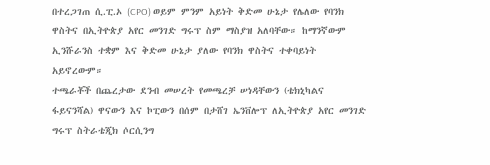በተረጋገጠ ሲ.ፒ.ኦ (CPO) ወይም ምንም አይነት ቅድመ ሁኔታ የሌለው የባንክ ዋስትና በኢትዮጵያ አየር መንገድ ግሩፕ ስም ማስያዝ አለባቸው። ከማንኛውም ኢንሹራንስ ተቋም እና ቅድመ ሁኔታ ያለው የባንክ ዋስትና ተቀባይነት አይኖረውም።
ተጫራቾች በጨረታው ደንብ መሠረት የመጫረቻ ሠነዳቸውን (ቴክኒካልና ፋይናንሻል) ዋናውን እና ኮፒውን በሰም በታሸገ ኤንቨሎፕ ለኢትዮጵያ አየር መንገድ ግሩፕ ስትራቴጂክ ሶርሲንግ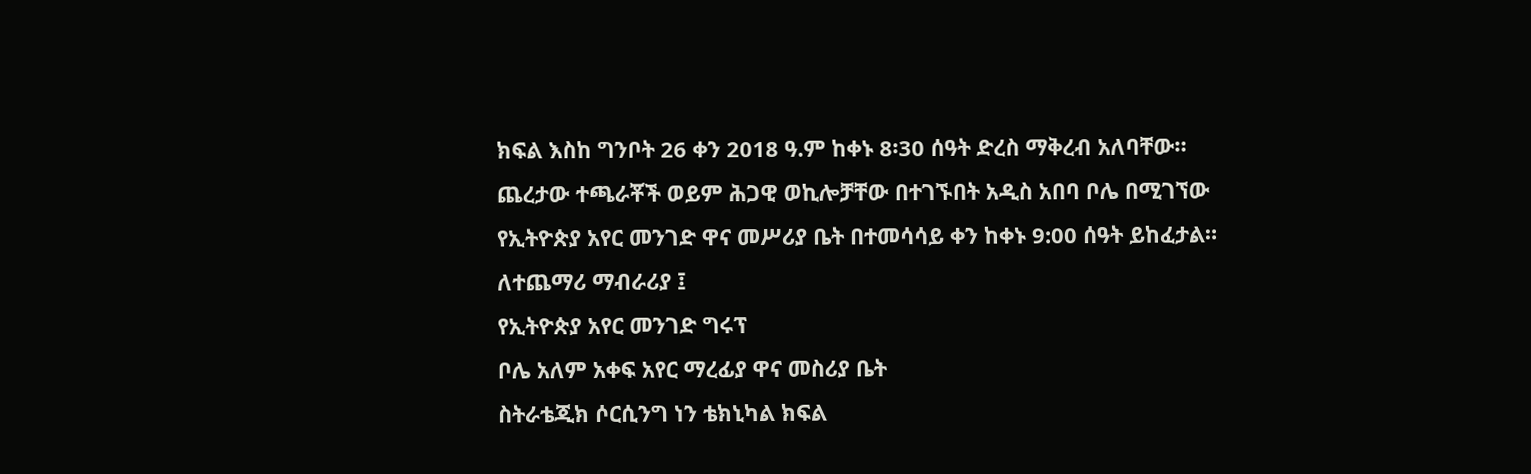ክፍል እስከ ግንቦት 26 ቀን 2018 ዓ.ም ከቀኑ 8፡30 ሰዓት ድረስ ማቅረብ አለባቸው። ጨረታው ተጫራቾች ወይም ሕጋዊ ወኪሎቻቸው በተገኙበት አዲስ አበባ ቦሌ በሚገኘው የኢትዮጵያ አየር መንገድ ዋና መሥሪያ ቤት በተመሳሳይ ቀን ከቀኑ 9:00 ሰዓት ይከፈታል።
ለተጨማሪ ማብራሪያ ፤
የኢትዮጵያ አየር መንገድ ግሩፕ
ቦሌ አለም አቀፍ አየር ማረፊያ ዋና መስሪያ ቤት
ስትራቴጂክ ሶርሲንግ ነን ቴክኒካል ክፍል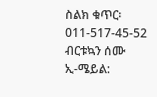ስልክ ቁጥር፡ 011-517-45-52
ብርቱኳን ሰሙ
ኢ-ሜይል: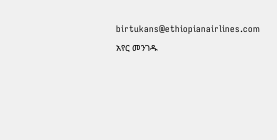birtukans@ethiopianairlines.com
አየር መንገዱ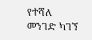የተሻለ መንገድ ካገኘ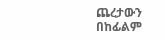ጨረታውን በከፊልም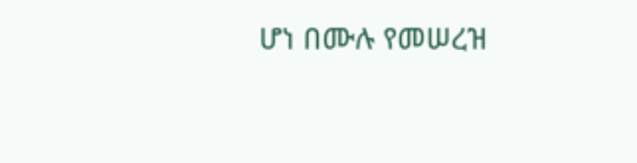ሆነ በሙሉ የመሠረዝ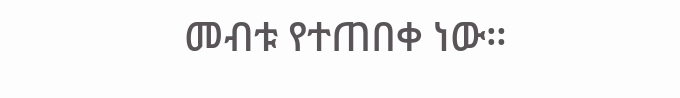መብቱ የተጠበቀ ነው።